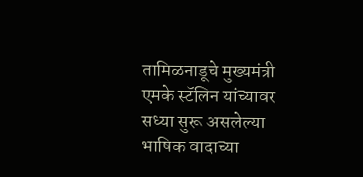तामिळनाडूचे मुख्यमंत्री एमके स्टॅलिन यांच्यावर सध्या सुरू असलेल्या भाषिक वादाच्या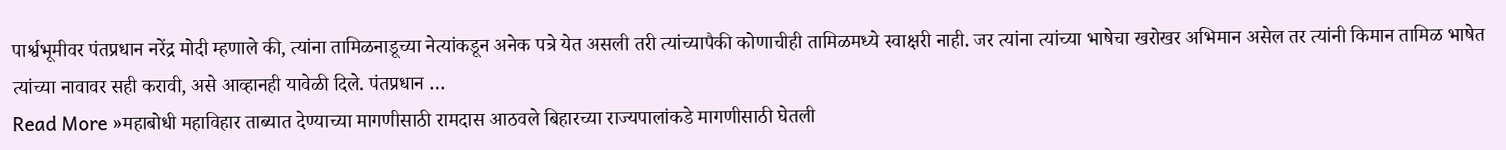पार्श्वभूमीवर पंतप्रधान नरेंद्र मोदी म्हणाले की, त्यांना तामिळनाडूच्या नेत्यांकडून अनेक पत्रे येत असली तरी त्यांच्यापैकी कोणाचीही तामिळमध्ये स्वाक्षरी नाही. जर त्यांना त्यांच्या भाषेचा खरोखर अभिमान असेल तर त्यांनी किमान तामिळ भाषेत त्यांच्या नावावर सही करावी, असे आव्हानही यावेळी दिले. पंतप्रधान …
Read More »महाबोधी महाविहार ताब्यात देण्याच्या मागणीसाठी रामदास आठवले बिहारच्या राज्यपालांकडे मागणीसाठी घेतली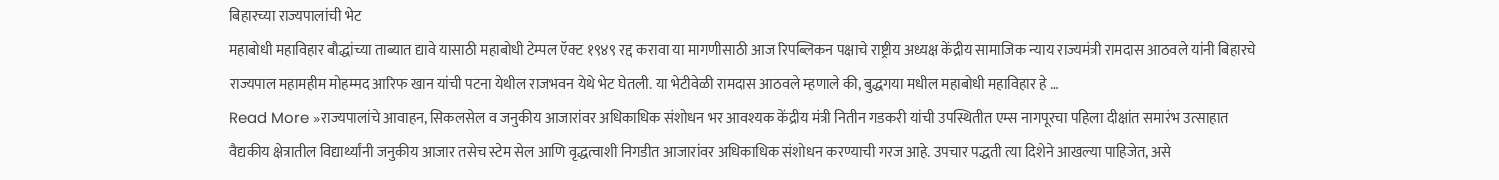बिहारच्या राज्यपालांची भेट
महाबोधी महाविहार बौद्धांच्या ताब्यात द्यावे यासाठी महाबोधी टेम्पल ऍक्ट १९४९ रद्द करावा या मागणीसाठी आज रिपब्लिकन पक्षाचे राष्ट्रीय अध्यक्ष केंद्रीय सामाजिक न्याय राज्यमंत्री रामदास आठवले यांनी बिहारचे राज्यपाल महामहीम मोहम्मद आरिफ खान यांची पटना येथील राजभवन येथे भेट घेतली. या भेटीवेळी रामदास आठवले म्हणाले की, बुद्धगया मधील महाबोधी महाविहार हे …
Read More »राज्यपालांचे आवाहन, सिकलसेल व जनुकीय आजारांवर अधिकाधिक संशोधन भर आवश्यक केंद्रीय मंत्री नितीन गडकरी यांची उपस्थितीत एम्स नागपूरचा पहिला दीक्षांत समारंभ उत्साहात
वैद्यकीय क्षेत्रातील विद्यार्थ्यांनी जनुकीय आजार तसेच स्टेम सेल आणि वृद्धत्वाशी निगडीत आजारांवर अधिकाधिक संशोधन करण्याची गरज आहे. उपचार पद्धती त्या दिशेने आखल्या पाहिजेत, असे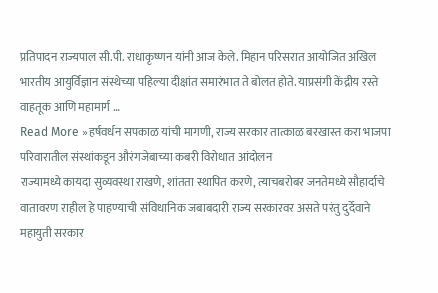प्रतिपादन राज्यपाल सी.पी. राधाकृष्णन यांनी आज केले. मिहान परिसरात आयोजित अखिल भारतीय आयुर्विज्ञान संस्थेच्या पहिल्या दीक्षांत समारंभात ते बोलत होते. याप्रसंगी केंद्रीय रस्ते वाहतूक आणि महामार्ग …
Read More »हर्षवर्धन सपकाळ यांची मागणी, राज्य सरकार तात्काळ बरखास्त करा भाजपा परिवारातील संस्थांकडून औरंगजेबाच्या कबरी विरोधात आंदोलन
राज्यामध्ये कायदा सुव्यवस्था राखणे, शांतता स्थापित करणे, त्याचबरोबर जनतेमध्ये सौहार्दाचे वातावरण राहील हे पाहण्याची संविधानिक जबाबदारी राज्य सरकारवर असते परंतु दुर्देवाने महायुती सरकार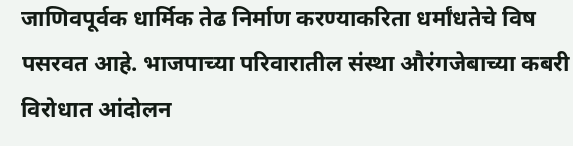जाणिवपूर्वक धार्मिक तेढ निर्माण करण्याकरिता धर्मांधतेचे विष पसरवत आहे. भाजपाच्या परिवारातील संस्था औरंगजेबाच्या कबरी विरोधात आंदोलन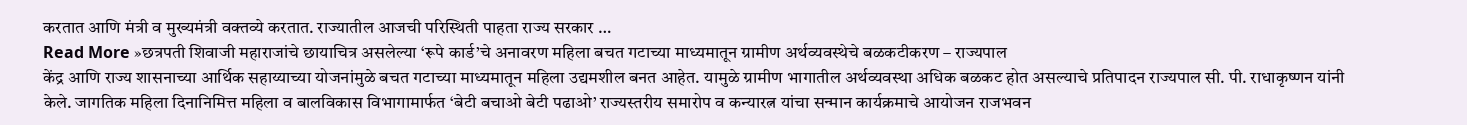करतात आणि मंत्री व मुख्यमंत्री वक्तव्ये करतात. राज्यातील आजची परिस्थिती पाहता राज्य सरकार …
Read More »छत्रपती शिवाजी महाराजांचे छायाचित्र असलेल्या ‘रूपे कार्ड’चे अनावरण महिला बचत गटाच्या माध्यमातून ग्रामीण अर्थव्यवस्थेचे बळकटीकरण – राज्यपाल
केंद्र आणि राज्य शासनाच्या आर्थिक सहाय्याच्या योजनांमुळे बचत गटाच्या माध्यमातून महिला उद्यमशील बनत आहेत. यामुळे ग्रामीण भागातील अर्थव्यवस्था अधिक बळकट होत असल्याचे प्रतिपादन राज्यपाल सी. पी. राधाकृष्णन यांनी केले. जागतिक महिला दिनानिमित्त महिला व बालविकास विभागामार्फत ‘बेटी बचाओ बेटी पढाओ’ राज्यस्तरीय समारोप व कन्यारत्न यांचा सन्मान कार्यक्रमाचे आयोजन राजभवन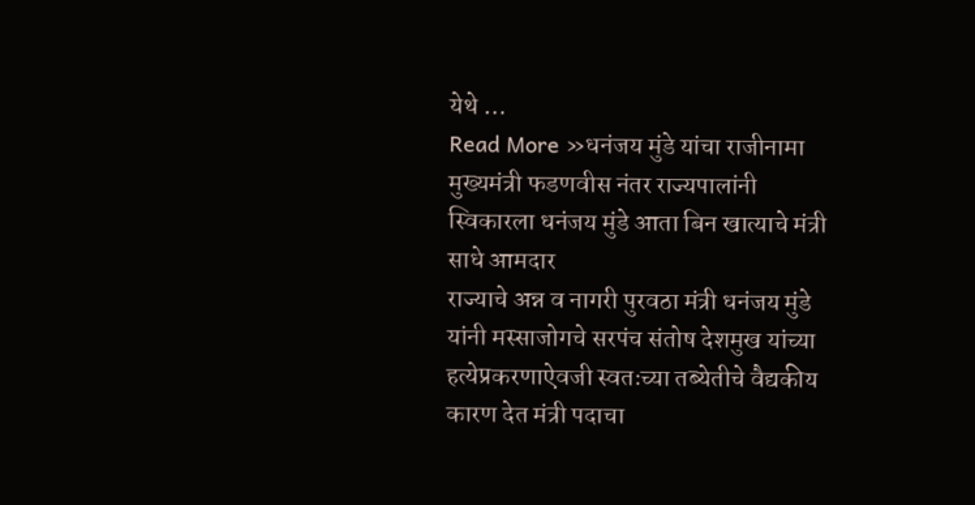येथे …
Read More »धनंजय मुंडे यांचा राजीनामा मुख्यमंत्री फडणवीस नंतर राज्यपालांनी स्विकारला धनंजय मुंडे आता बिन खात्याचे मंत्री साधे आमदार
राज्याचे अन्न व नागरी पुरवठा मंत्री धनंजय मुंडे यांनी मस्साजोगचे सरपंच संतोष देशमुख यांच्या हत्येप्रकरणाऐवजी स्वतःच्या तब्येतीचे वैद्यकीय कारण देत मंत्री पदाचा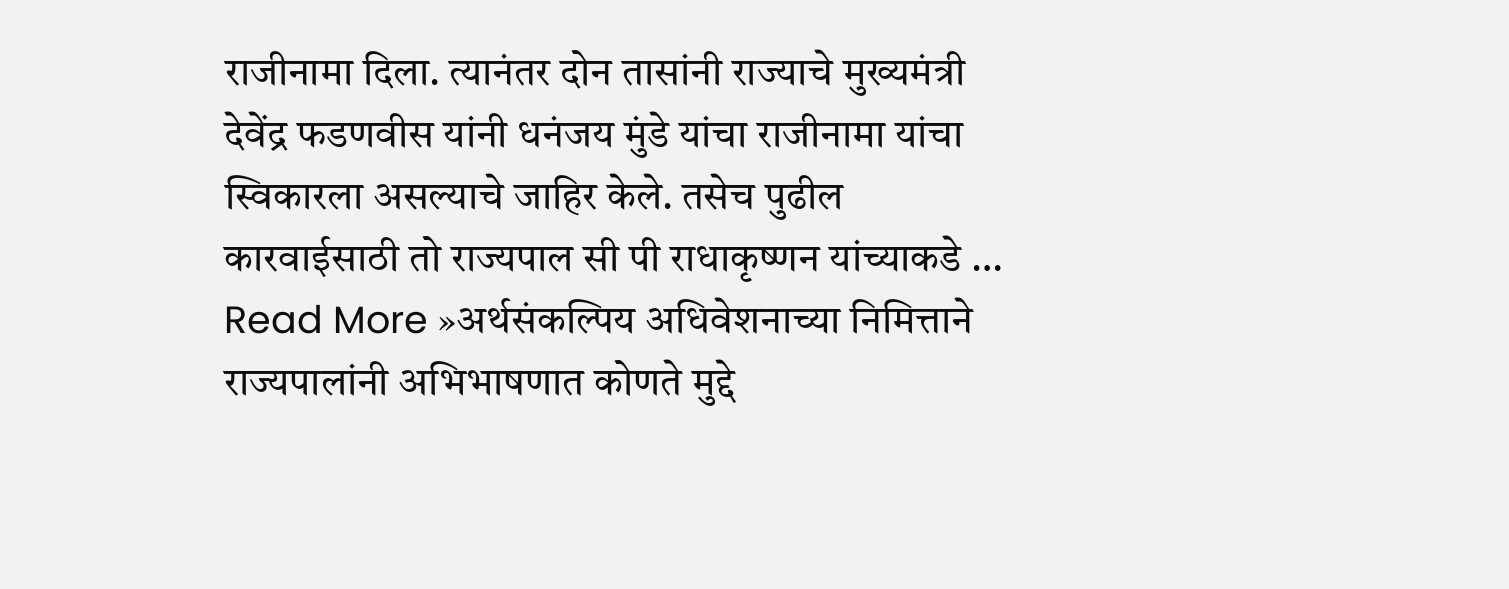राजीनामा दिला. त्यानंतर दोन तासांनी राज्याचे मुख्यमंत्री देवेंद्र फडणवीस यांनी धनंजय मुंडे यांचा राजीनामा यांचा स्विकारला असल्याचे जाहिर केले. तसेच पुढील कारवाईसाठी तो राज्यपाल सी पी राधाकृष्णन यांच्याकडे …
Read More »अर्थसंकल्पिय अधिवेशनाच्या निमित्ताने राज्यपालांनी अभिभाषणात कोणते मुद्दे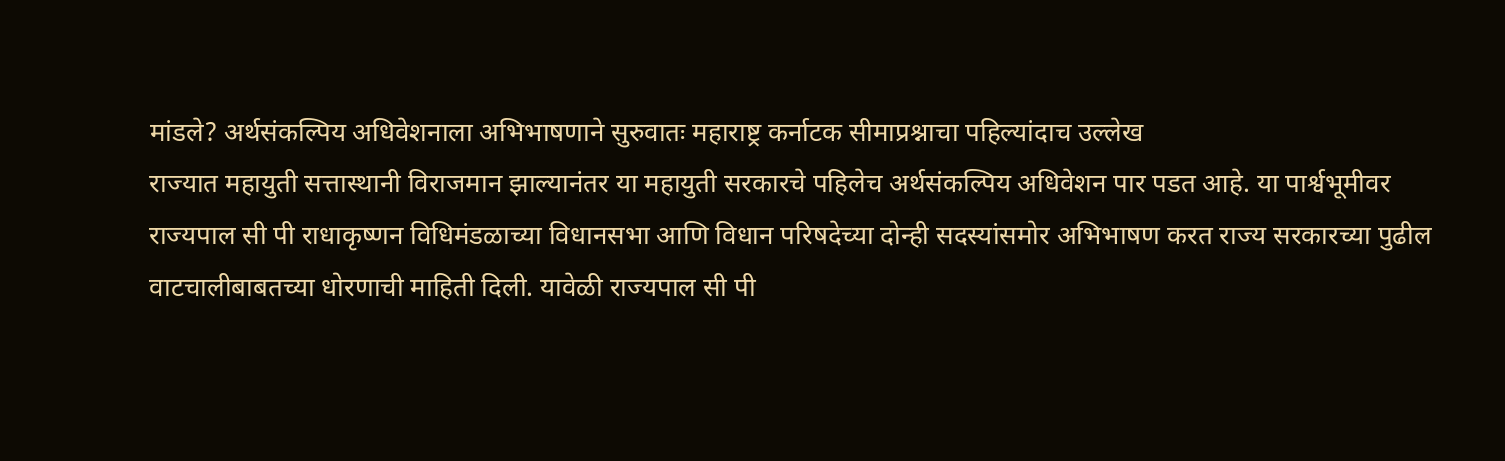मांडले? अर्थसंकल्पिय अधिवेशनाला अभिभाषणाने सुरुवातः महाराष्ट्र कर्नाटक सीमाप्रश्नाचा पहिल्यांदाच उल्लेख
राज्यात महायुती सत्तास्थानी विराजमान झाल्यानंतर या महायुती सरकारचे पहिलेच अर्थसंकल्पिय अधिवेशन पार पडत आहे. या पार्श्वभूमीवर राज्यपाल सी पी राधाकृष्णन विधिमंडळाच्या विधानसभा आणि विधान परिषदेच्या दोन्ही सदस्यांसमोर अभिभाषण करत राज्य सरकारच्या पुढील वाटचालीबाबतच्या धोरणाची माहिती दिली. यावेळी राज्यपाल सी पी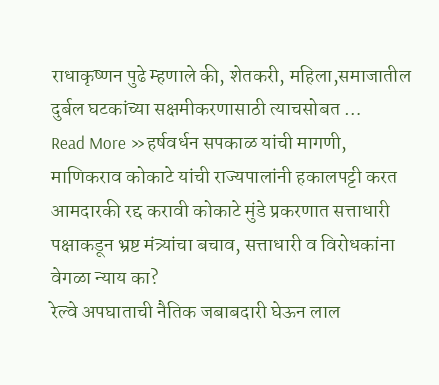राधाकृष्णन पुढे म्हणाले की, शेतकरी, महिला,समाजातील दुर्बल घटकांच्या सक्षमीकरणासाठी त्याचसोबत …
Read More »हर्षवर्धन सपकाळ यांची मागणी, माणिकराव कोकाटे यांची राज्यपालांनी हकालपट्टी करत आमदारकी रद्द करावी कोकाटे मुंडे प्रकरणात सत्ताधारी पक्षाकडून भ्रष्ट मंत्र्यांचा बचाव, सत्ताधारी व विरोधकांना वेगळा न्याय का?
रेल्वे अपघाताची नैतिक जबाबदारी घेऊन लाल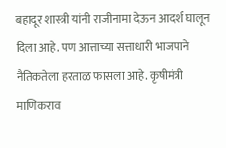बहादूर शास्त्री यांनी राजीनामा देऊन आदर्श घालून दिला आहे. पण आत्ताच्या सत्ताधारी भाजपाने नैतिकतेला हरताळ फासला आहे. कृषीमंत्री माणिकराव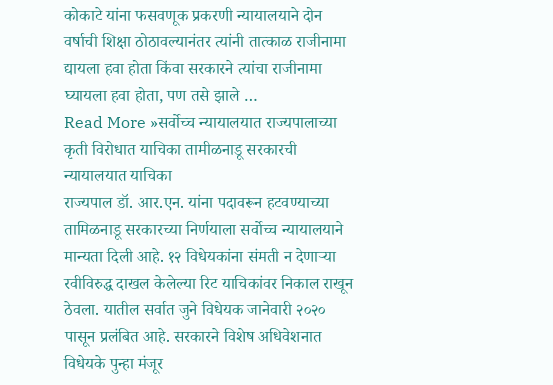कोकाटे यांना फसवणूक प्रकरणी न्यायालयाने दोन वर्षाची शिक्षा ठोठावल्यानंतर त्यांनी तात्काळ राजीनामा द्यायला हवा होता किंवा सरकारने त्यांचा राजीनामा घ्यायला हवा होता, पण तसे झाले …
Read More »सर्वोच्च न्यायालयात राज्यपालाच्या कृती विरोधात याचिका तामीळनाडू सरकारची न्यायालयात याचिका
राज्यपाल डॉ. आर.एन. यांना पदावरून हटवण्याच्या तामिळनाडू सरकारच्या निर्णयाला सर्वोच्च न्यायालयाने मान्यता दिली आहे. १२ विधेयकांना संमती न देणाऱ्या रवीविरुद्ध दाखल केलेल्या रिट याचिकांवर निकाल राखून ठेवला. यातील सर्वात जुने विधेयक जानेवारी २०२० पासून प्रलंबित आहे. सरकारने विशेष अधिवेशनात विधेयके पुन्हा मंजूर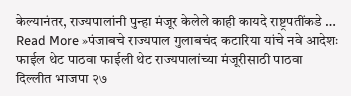केल्यानंतर, राज्यपालांनी पुन्हा मंजूर केलेले काही कायदे राष्ट्रपतींकडे …
Read More »पंजाबचे राज्यपाल गुलाबचंद कटारिया यांचे नवे आदेशः फाईल थेट पाठवा फाईली थेट राज्यपालांच्या मंजूरीसाठी पाठवा
दिल्लीत भाजपा २७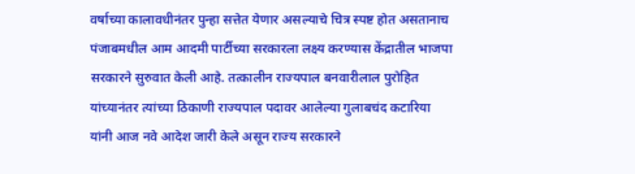वर्षाच्या कालावधीनंतर पुन्हा सत्तेत येणार असल्याचे चित्र स्पष्ट होत असतानाच पंजाबमधील आम आदमी पार्टीच्या सरकारला लक्ष्य करण्यास केंद्रातील भाजपा सरकारने सुरुवात केली आहे. तत्कालीन राज्यपाल बनवारीलाल पुरोहित यांच्यानंतर त्यांच्या ठिकाणी राज्यपाल पदावर आलेल्या गुलाबचंद कटारिया यांनी आज नवे आदेश जारी केले असून राज्य सरकारने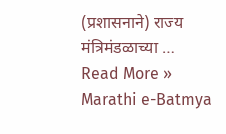(प्रशासनाने) राज्य मंत्रिमंडळाच्या …
Read More »
Marathi e-Batmya